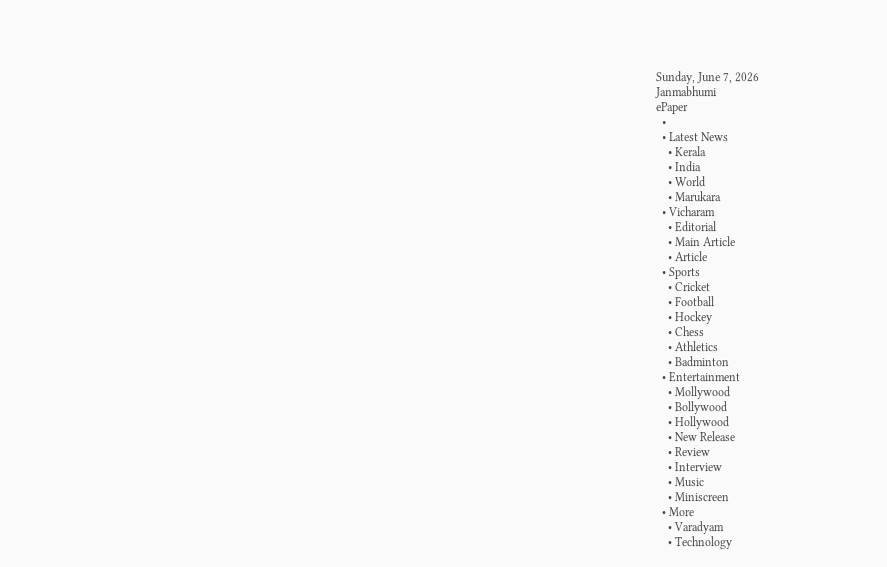Sunday, June 7, 2026
Janmabhumi
ePaper
  •
  • Latest News
    • Kerala
    • India
    • World
    • Marukara
  • Vicharam
    • Editorial
    • Main Article
    • Article
  • Sports
    • Cricket
    • Football
    • Hockey
    • Chess
    • Athletics
    • Badminton
  • Entertainment
    • Mollywood
    • Bollywood
    • Hollywood
    • New Release
    • Review
    • Interview
    • Music
    • Miniscreen
  • More
    • Varadyam
    • Technology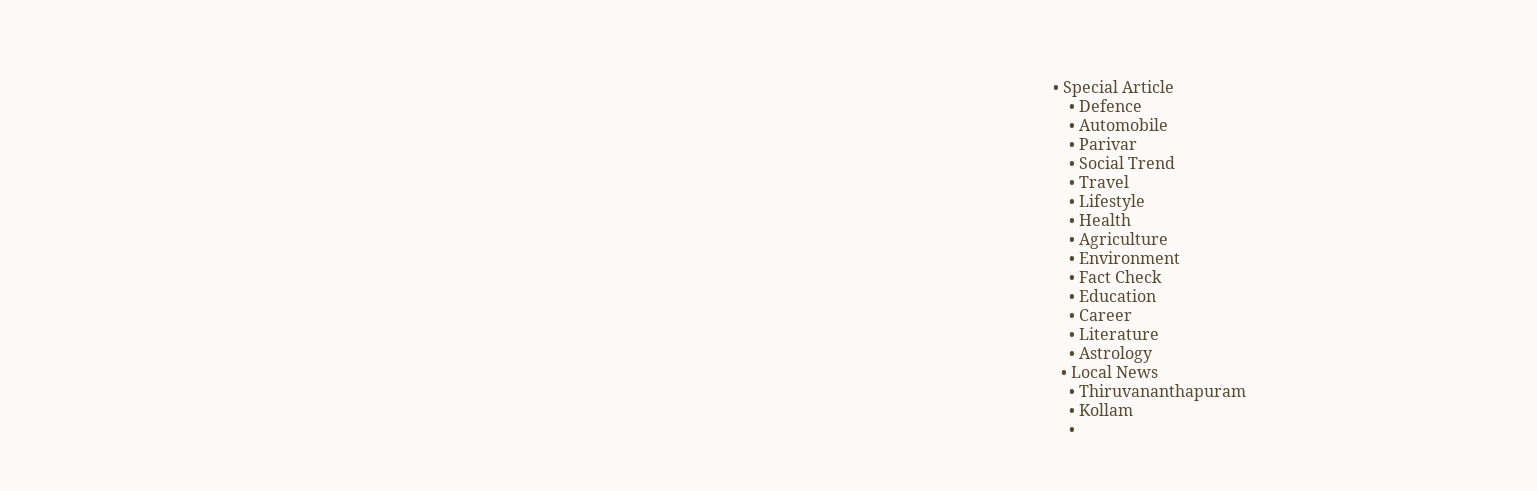• Special Article
    • Defence
    • Automobile
    • Parivar
    • Social Trend
    • Travel
    • Lifestyle
    • Health
    • Agriculture
    • Environment
    • Fact Check
    • Education
    • Career
    • Literature
    • Astrology
  • Local News
    • Thiruvananthapuram
    • Kollam
    •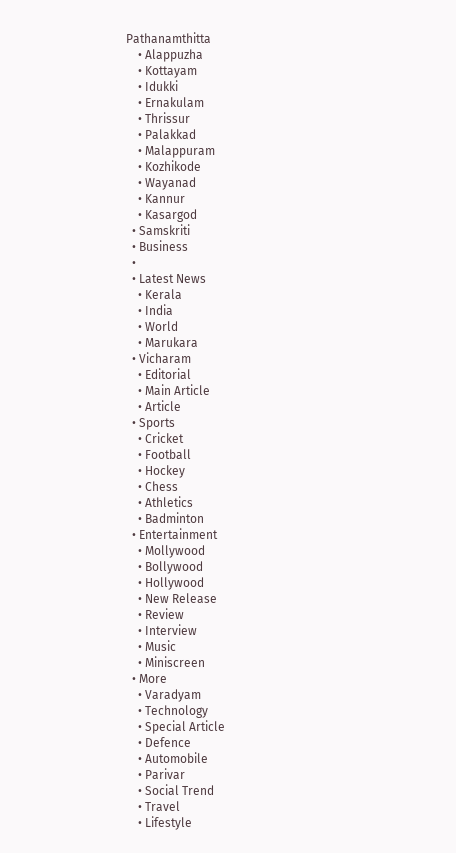Pathanamthitta
    • Alappuzha
    • Kottayam
    • Idukki
    • Ernakulam
    • Thrissur
    • Palakkad
    • Malappuram
    • Kozhikode
    • Wayanad
    • Kannur
    • Kasargod
  • Samskriti
  • Business
  •
  • Latest News
    • Kerala
    • India
    • World
    • Marukara
  • Vicharam
    • Editorial
    • Main Article
    • Article
  • Sports
    • Cricket
    • Football
    • Hockey
    • Chess
    • Athletics
    • Badminton
  • Entertainment
    • Mollywood
    • Bollywood
    • Hollywood
    • New Release
    • Review
    • Interview
    • Music
    • Miniscreen
  • More
    • Varadyam
    • Technology
    • Special Article
    • Defence
    • Automobile
    • Parivar
    • Social Trend
    • Travel
    • Lifestyle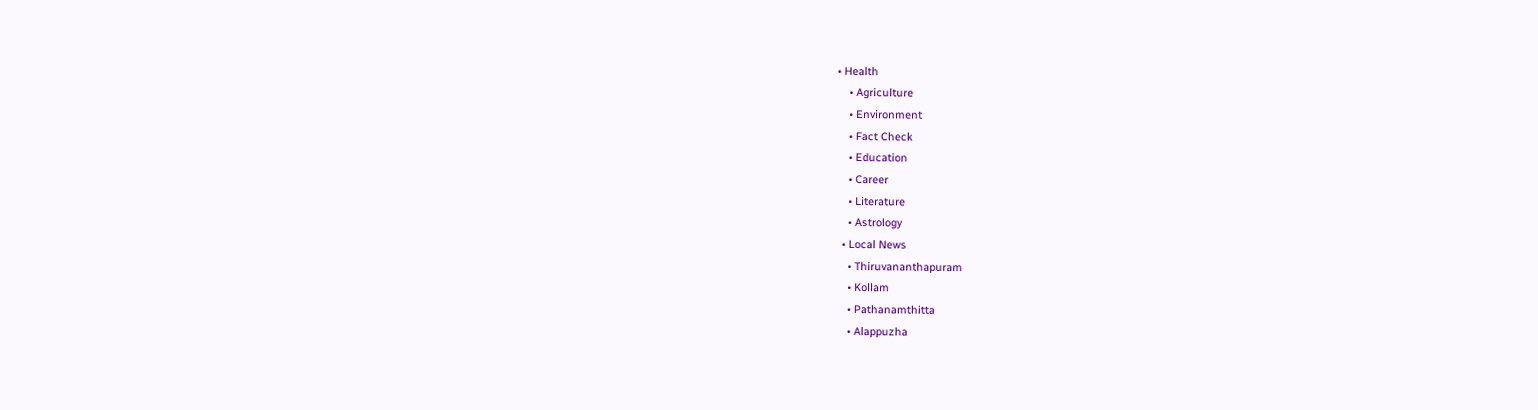• Health
    • Agriculture
    • Environment
    • Fact Check
    • Education
    • Career
    • Literature
    • Astrology
  • Local News
    • Thiruvananthapuram
    • Kollam
    • Pathanamthitta
    • Alappuzha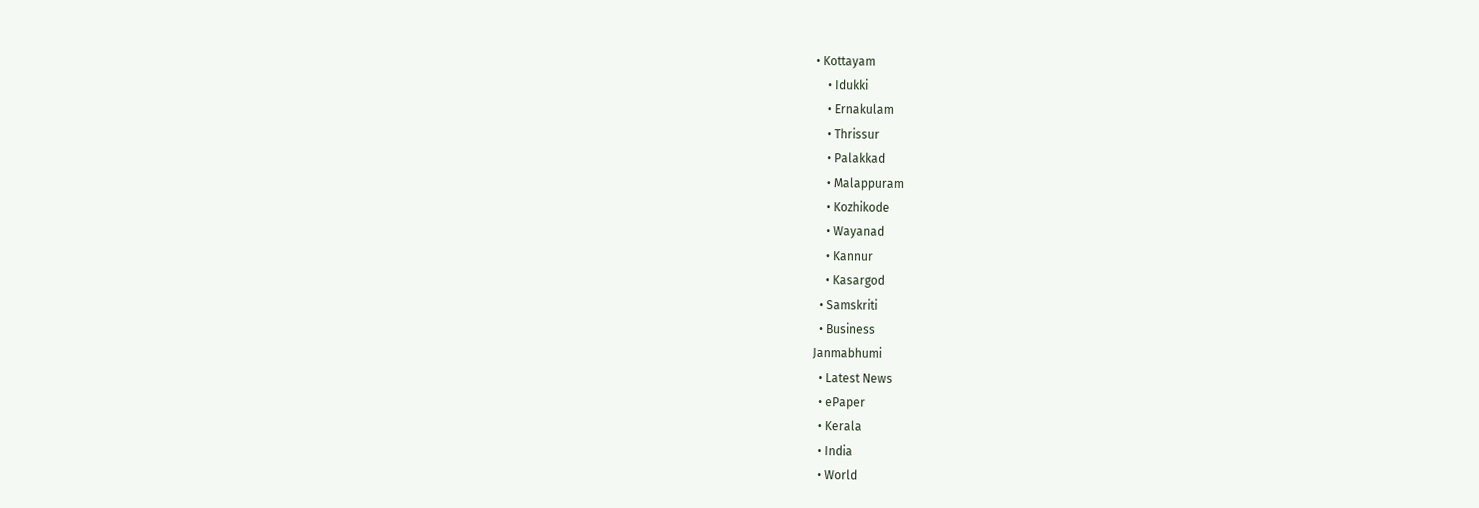• Kottayam
    • Idukki
    • Ernakulam
    • Thrissur
    • Palakkad
    • Malappuram
    • Kozhikode
    • Wayanad
    • Kannur
    • Kasargod
  • Samskriti
  • Business
Janmabhumi
  • Latest News
  • ePaper
  • Kerala
  • India
  • World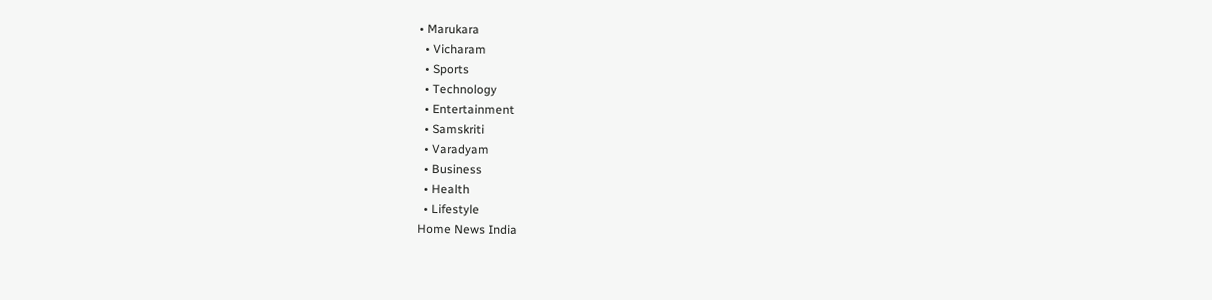• Marukara
  • Vicharam
  • Sports
  • Technology
  • Entertainment
  • Samskriti
  • Varadyam
  • Business
  • Health
  • Lifestyle
Home News India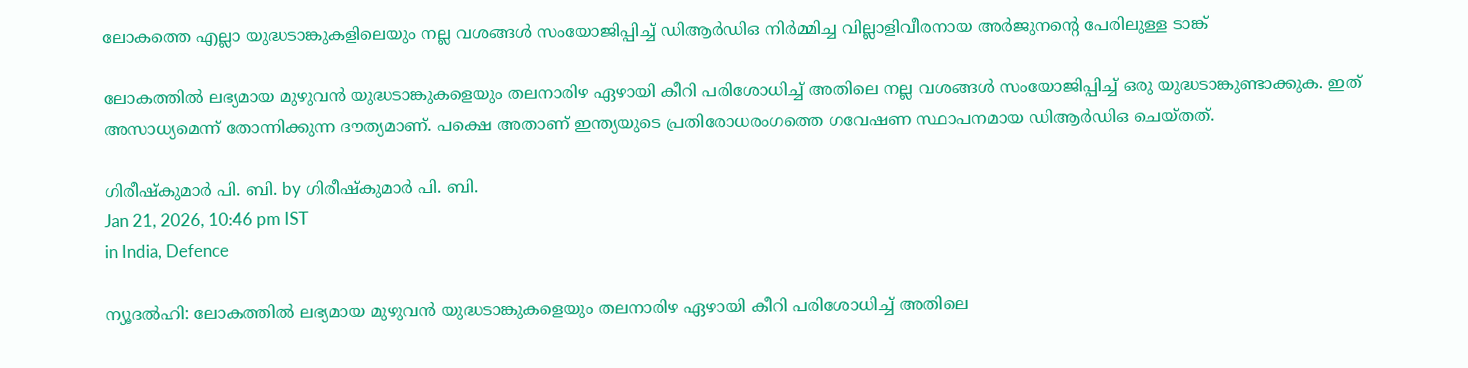ലോകത്തെ എല്ലാ യുദ്ധടാങ്കുകളിലെയും നല്ല വശങ്ങള്‍ സംയോജിപ്പിച്ച് ഡിആര്‍ഡിഒ നിര്‍മ്മിച്ച വില്ലാളിവീരനായ അര്‍ജുനന്റെ പേരിലുള്ള ടാങ്ക്

ലോകത്തില്‍ ലഭ്യമായ മുഴുവന്‍ യുദ്ധടാങ്കുകളെയും തലനാരിഴ ഏഴായി കീറി പരിശോധിച്ച് അതിലെ നല്ല വശങ്ങള്‍ സംയോജിപ്പിച്ച് ഒരു യുദ്ധടാങ്കുണ്ടാക്കുക. ഇത് അസാധ്യമെന്ന് തോന്നിക്കുന്ന ദൗത്യമാണ്. പക്ഷെ അതാണ് ഇന്ത്യയുടെ പ്രതിരോധരംഗത്തെ ഗവേഷണ സ്ഥാപനമായ ഡിആര്‍ഡിഒ ചെയ്തത്.

ഗിരീഷ്‌കുമാര്‍ പി. ബി. by ഗിരീഷ്‌കുമാര്‍ പി. ബി.
Jan 21, 2026, 10:46 pm IST
in India, Defence

ന്യൂദല്‍ഹി: ലോകത്തില്‍ ലഭ്യമായ മുഴുവന്‍ യുദ്ധടാങ്കുകളെയും തലനാരിഴ ഏഴായി കീറി പരിശോധിച്ച് അതിലെ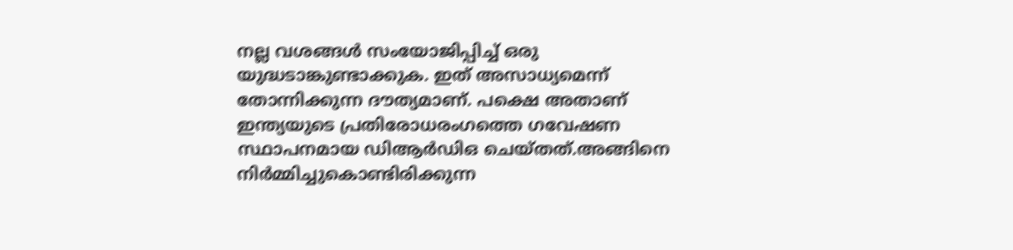നല്ല വശങ്ങള്‍ സംയോജിപ്പിച്ച് ഒരു യുദ്ധടാങ്കുണ്ടാക്കുക. ഇത് അസാധ്യമെന്ന് തോന്നിക്കുന്ന ദൗത്യമാണ്. പക്ഷെ അതാണ് ഇന്ത്യയുടെ പ്രതിരോധരംഗത്തെ ഗവേഷണ സ്ഥാപനമായ ഡിആര്‍ഡിഒ ചെയ്തത്.അങ്ങിനെ നിര്‍മ്മിച്ചുകൊണ്ടിരിക്കുന്ന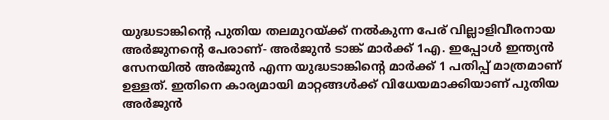യുദ്ധടാങ്കിന്റെ പുതിയ തലമുറയ്‌ക്ക് നല്‍കുന്ന പേര് വില്ലാളിവീരനായ അര്‍ജുനന്റെ പേരാണ്- അര്‍ജുന്‍ ടാങ്ക് മാര്‍ക്ക് 1എ. ഇപ്പോള്‍ ഇന്ത്യന്‍ സേനയില്‍ അര്‍ജുന്‍ എന്ന യുദ്ധടാങ്കിന്റെ മാര്‍ക്ക് 1 പതിപ്പ് മാത്രമാണ് ഉള്ളത്. ഇതിനെ കാര്യമായി മാറ്റങ്ങള്‍ക്ക് വിധേയമാക്കിയാണ് പുതിയ അര്‍ജുന്‍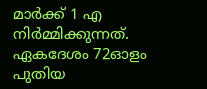മാര്‍ക്ക് 1 എ നിര്‍മ്മിക്കുന്നത്. ഏകദേശം 72ഓളം പുതിയ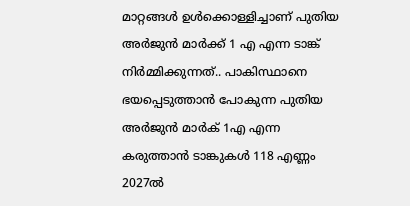മാറ്റങ്ങള്‍ ഉള്‍ക്കൊള്ളിച്ചാണ് പുതിയ അര്‍ജുന്‍ മാര്‍ക്ക് 1 എ എന്ന ടാങ്ക് നിര്‍മ്മിക്കുന്നത്.. പാകിസ്ഥാനെ ഭയപ്പെടുത്താന്‍ പോകുന്ന പുതിയ അര്‍ജുന്‍ മാര്‍ക് 1എ എന്ന കരുത്താന്‍ ടാങ്കുകള്‍ 118 എണ്ണം 2027ല്‍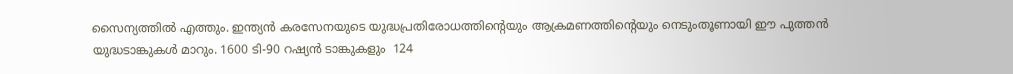സൈന്യത്തില്‍ എത്തും. ഇന്ത്യന്‍ കരസേനയുടെ യുദ്ധപ്രതിരോധത്തിന്റെയും ആക്രമണത്തിന്റെയും നെടുംതൂണായി ഈ പുത്തന്‍ യുദ്ധടാങ്കുകള്‍ മാറും. 1600 ടി-90 റഷ്യന്‍ ടാങ്കുകളും  124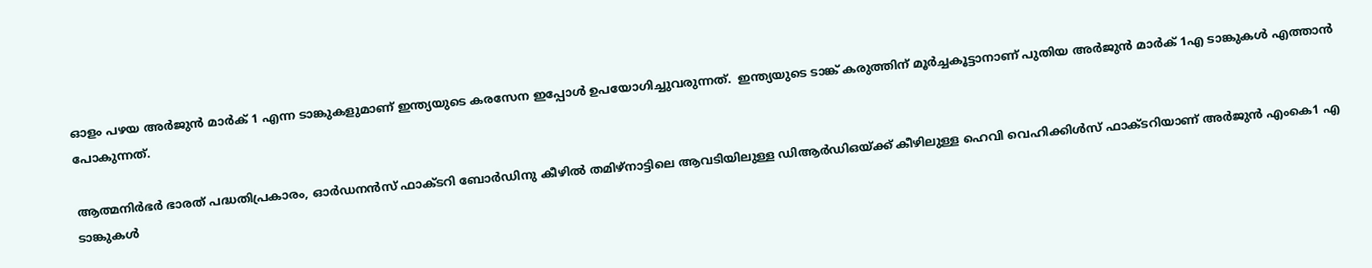ഓളം പഴയ അര്‍ജുന്‍ മാര്‍ക് 1 എന്ന ടാങ്കുകളുമാണ് ഇന്ത്യയുടെ കരസേന ഇപ്പോള്‍ ഉപയോഗിച്ചുവരുന്നത്.  ഇന്ത്യയുടെ ടാങ്ക് കരുത്തിന് മൂര്‍ച്ചകൂട്ടാനാണ് പുതിയ അര്‍ജുന്‍ മാര്‍ക് 1എ ടാങ്കുകള്‍ എത്താന്‍ പോകുന്നത്.

ആത്മനിര്‍ഭര്‍ ഭാരത് പദ്ധതിപ്രകാരം, ഓര്‍ഡനന്‍സ് ഫാക്ടറി ബോര്‍ഡിനു കീഴില്‍ തമിഴ്‌നാട്ടിലെ ആവടിയിലുള്ള ഡിആര്‍ഡിഒയ്‌ക്ക് കീഴിലുള്ള ഹെവി വെഹിക്കിള്‍സ് ഫാക്ടറിയാണ് അര്‍ജുന്‍ എംകെ1 എ ടാങ്കുകള്‍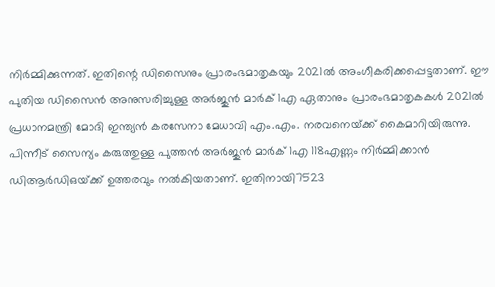നിര്‍മ്മിക്കുന്നത്. ഇതിന്റെ ഡിസൈനും പ്രാരംഭമാതൃകയും 2021ല്‍ അംഗീകരിക്കപ്പെട്ടതാണ്. ഈ പുതിയ ഡിസൈന്‍ അനുസരിച്ചുള്ള അര്‍ജുന്‍ മാര്‍ക് 1എ ഏതാനും പ്രാരംഭമാതൃകകള്‍ 2021ല്‍ പ്രധാനമന്ത്രി മോദി ഇന്ത്യന്‍ കരസേനാ മേധാവി എം.എം. നരവനെയ്‌ക്ക് കൈമാറിയിരുന്നു. പിന്നീട് സൈന്യം കരുത്തുള്ള പുത്തന്‍ അര്‍ജുന്‍ മാര്‍ക് 1എ 118എണ്ണം നിര്‍മ്മിക്കാന്‍ ഡിആര്‍ഡിഒയ്‌ക്ക് ഉത്തരവും നല്‍കിയതാണ്. ഇതിനായി7523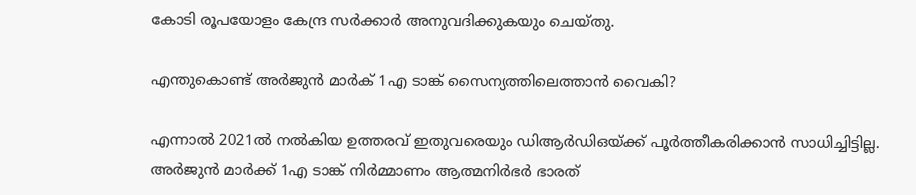കോടി രൂപയോളം കേന്ദ്ര സര്‍ക്കാര്‍ അനുവദിക്കുകയും ചെയ്തു.

എന്തുകൊണ്ട് അര്‍ജുന്‍ മാര്‍ക് 1എ ടാങ്ക് സൈന്യത്തിലെത്താന്‍ വൈകി?

എന്നാല്‍ 2021ല്‍ നല്‍കിയ ഉത്തരവ് ഇതുവരെയും ഡിആര്‍ഡിഒയ്‌ക്ക് പൂര്‍ത്തീകരിക്കാന്‍ സാധിച്ചിട്ടില്ല. അര്‍ജുന്‍ മാര്‍ക്ക് 1എ ടാങ്ക് നിര്‍മ്മാണം ആത്മനിര്‍ഭര്‍ ഭാരത്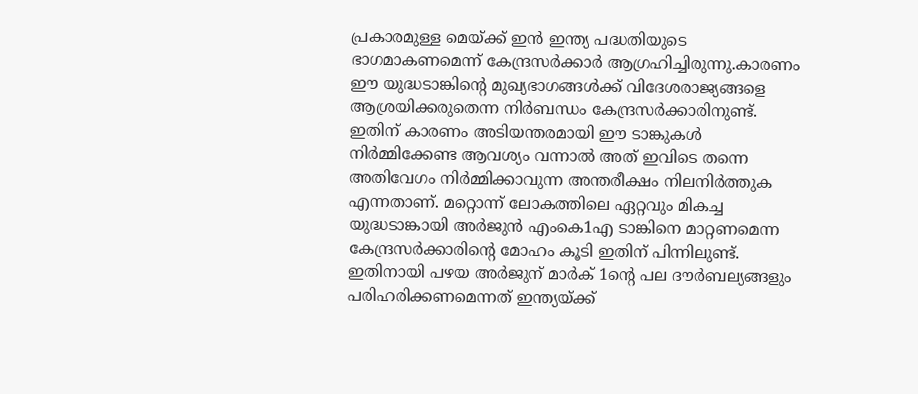പ്രകാരമുള്ള മെയ്‌ക്ക് ഇന്‍ ഇന്ത്യ പദ്ധതിയുടെ ഭാഗമാകണമെന്ന് കേന്ദ്രസര്‍ക്കാര്‍ ആഗ്രഹിച്ചിരുന്നു.കാരണം ഈ യുദ്ധടാങ്കിന്റെ മുഖ്യഭാഗങ്ങള്‍ക്ക് വിദേശരാജ്യങ്ങളെ ആശ്രയിക്കരുതെന്ന നിര്‍ബന്ധം കേന്ദ്രസര്‍ക്കാരിനുണ്ട്. ഇതിന് കാരണം അടിയന്തരമായി ഈ ടാങ്കുകള്‍ നിര്‍മ്മിക്കേണ്ട ആവശ്യം വന്നാല്‍ അത് ഇവിടെ തന്നെ അതിവേഗം നിര്‍മ്മിക്കാവുന്ന അന്തരീക്ഷം നിലനിര്‍ത്തുക എന്നതാണ്. മറ്റൊന്ന് ലോകത്തിലെ ഏറ്റവും മികച്ച യുദ്ധടാങ്കായി അര്‍ജുന്‍ എംകെ1എ ടാങ്കിനെ മാറ്റണമെന്ന കേന്ദ്രസര്‍ക്കാരിന്റെ മോഹം കൂടി ഇതിന് പിന്നിലുണ്ട്. ഇതിനായി പഴയ അര്‍ജുന‍് മാര്‍ക് 1ന്റെ പല ദൗര്‍ബല്യങ്ങളും പരിഹരിക്കണമെന്നത് ഇന്ത്യയ്‌ക്ക്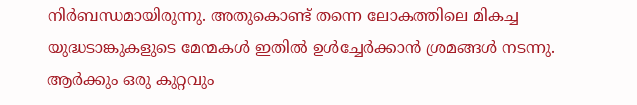നിര്‍ബന്ധമായിരുന്നു. അതുകൊണ്ട് തന്നെ ലോകത്തിലെ മികച്ച യുദ്ധടാങ്കുകളുടെ മേന്മകള്‍ ഇതില്‍ ഉള്‍ച്ചേര്‍ക്കാന്‍ ശ്രമങ്ങള്‍ നടന്നു. ആര്‍ക്കും ഒരു കുറ്റവും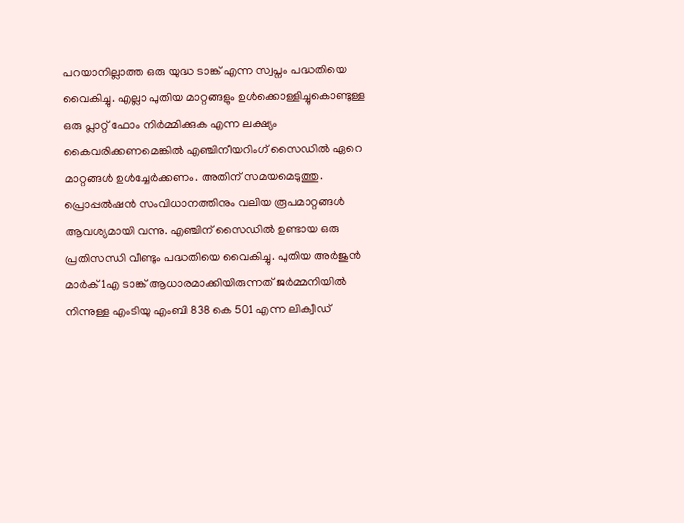പറയാനില്ലാത്ത ഒരു യുദ്ധ ടാങ്ക് എന്ന സ്വപ്നം പദ്ധതിയെ വൈകിച്ചു. എല്ലാ പുതിയ മാറ്റങ്ങളും ഉള്‍ക്കൊള്ളിച്ചുകൊണ്ടുള്ള ഒരു പ്ലാറ്റ് ഫോം നിര്‍മ്മിക്കുക എന്ന ലക്ഷ്യം കൈവരിക്കണമെങ്കില്‍ എഞ്ചിനീയറിംഗ് സൈഡില്‍ ഏറെ മാറ്റങ്ങള്‍ ഉള്‍ച്ചേര്‍ക്കണം. അതിന് സമയമെടുത്തു. പ്രൊപ്പല്‍ഷന്‍ സംവിധാനത്തിനും വലിയ രൂപമാറ്റങ്ങള്‍ ആവശ്യമായി വന്നു. എഞ്ചിന് സൈഡില്‍ ഉണ്ടായ ഒരു പ്രതിസന്ധി വീണ്ടും പദ്ധതിയെ വൈകിച്ചു. പുതിയ അര്‍ജുന്‍ മാര്‍ക് 1എ ടാങ്ക് ആധാരമാക്കിയിരുന്നത് ജര്‍മ്മനിയില്‍ നിന്നുള്ള എംടിയു എംബി 838 കെ 501 എന്ന ലിക്വീഡ്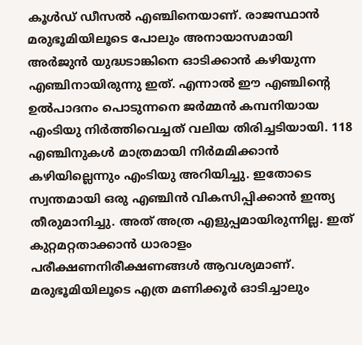കൂള്‍ഡ് ഡീസല്‍ എഞ്ചിനെയാണ്. രാജസ്ഥാന്‍ മരുഭൂമിയിലൂടെ പോലും അനായാസമായി അര്‍ജുന്‍ യുദ്ധടാങ്കിനെ ഓടിക്കാന്‍ കഴിയുന്ന എഞ്ചിനായിരുന്നു ഇത്. എന്നാല്‍ ഈ എഞ്ചിന്റെ ഉല്‍പാദനം പൊടുന്നനെ ജര്‍മ്മന്‍ കമ്പനിയായ എംടിയു നിര്‍ത്തിവെച്ചത് വലിയ തിരിച്ചടിയായി. 118 എഞ്ചിനുകള്‍ മാത്രമായി നിര്‍മമിക്കാന്‍ കഴിയില്ലെന്നും എംടിയു അറിയിച്ചു. ഇതോടെ സ്വന്തമായി ഒരു എഞ്ചിന്‍ വികസിപ്പിക്കാന്‍ ഇന്ത്യ തീരുമാനിച്ചു. അത് അത്ര എളുപ്പമായിരുന്നില്ല. ഇത് കുറ്റമറ്റതാക്കാന്‍ ധാരാളം പരീക്ഷണനിരീക്ഷണങ്ങള്‍ ആവശ്യമാണ്. മരുഭൂമിയിലൂടെ എത്ര മണിക്കൂര്‍ ഓടിച്ചാലും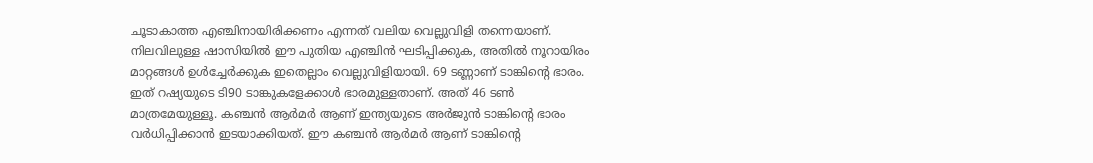ചൂടാകാത്ത എഞ്ചിനായിരിക്കണം എന്നത് വലിയ വെല്ലുവിളി തന്നെയാണ്. നിലവിലുള്ള ഷാസിയില്‍ ഈ പുതിയ എ‍ഞ്ചിന്‍ ഘടിപ്പിക്കുക, അതില്‍ നൂറായിരം മാറ്റങ്ങള്‍ ഉള്‍ച്ചേര്‍ക്കുക ഇതെല്ലാം വെല്ലുവിളിയായി. 69 ടണ്ണാണ് ടാങ്കിന്റെ ഭാരം. ഇത് റഷ്യയുടെ ടി90 ടാങ്കുകളേക്കാള്‍ ഭാരമുള്ളതാണ്. അത് 46 ടണ്‍ മാത്രമേയുള്ളൂ. കഞ്ചന്‍ ആര്‍മര്‍ ആണ് ഇന്ത്യയുടെ അര്‍ജുന്‍ ടാങ്കിന്റെ ഭാരം വര്‍ധിപ്പിക്കാന്‍ ഇടയാക്കിയത്. ഈ കഞ്ചന്‍ ആര്‍മര്‍ ആണ് ടാങ്കിന്റെ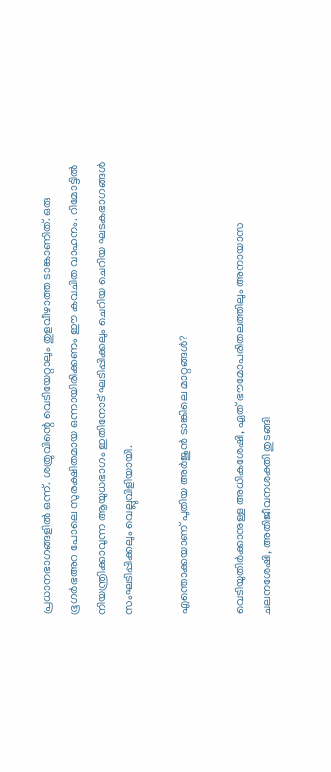പ്രധാനഭാഗങ്ങളില്‍ ഒന്ന്. ശത്രുവിന്റെ വെടിയേറ്റാലും തുളവീഴാത്ത ടാങ്കാണിത്. ഒരു ഭൂഗര്‍ഭഅറ പോലെ സുരക്ഷിതമായ ഒന്നായിരിക്കണം ഈ കവചിത വാഹനം. റിമോട്ടില്‍ നിയന്ത്രിക്കാവുന്ന ആയുധഭാഗം ഇതിനോട് ഘടിപ്പിക്കലും ചെറിയ ചെറിയ ഘടകഭാഗങ്ങള്‍ സംഘടിപ്പിക്കലും വെല്ലുവിളിയായി.

എന്തൊക്കയാണ് പുതിയ അര്‍ജുന്‍ ടാങ്കിലെ മാറ്റങ്ങള്‍?

വെടിയുതിര്‍ക്കാനുള്ള അധികശേഷി, ഏത് ഭൗമോപരിതലത്തിലും അനായാസ ചലനശേഷി, അതിജീവനശക്തി തുടങ്ങി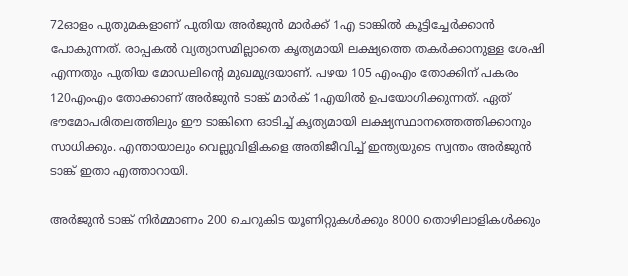72ഓളം പുതുമകളാണ് പുതിയ അര്‍ജുന്‍ മാര്‍ക്ക് 1എ ടാങ്കില്‍ കൂട്ടിച്ചേര്‍ക്കാന്‍ പോകുന്നത്. രാപ്പകല്‍ വ്യത്യാസമില്ലാതെ കൃത്യമായി ലക്ഷ്യത്തെ തകര്‍ക്കാനുള്ള ശേഷി എന്നതും പുതിയ മോഡലിന്റെ മുഖമുദ്രയാണ്. പഴയ 105 എംഎം തോക്കിന് പകരം 120എംഎം തോക്കാണ് അര്‍ജുന്‍ ടാങ്ക് മാര്‍ക് 1എയില്‍ ഉപയോഗിക്കുന്നത്. ഏത് ഭൗമോപരിതലത്തിലും ഈ ടാങ്കിനെ ഓടിച്ച് കൃത്യമായി ലക്ഷ്യസ്ഥാനത്തെത്തിക്കാനും സാധിക്കും. എന്തായാലും വെല്ലുവിളികളെ അതിജീവിച്ച് ഇന്ത്യയുടെ സ്വന്തം അര്‍ജുന്‍ ടാങ്ക് ഇതാ എത്താറായി.

അര്‍ജുന്‍ ടാങ്ക് നിര്‍മ്മാണം 200 ചെറുകിട യൂണിറ്റുകള്‍ക്കും 8000 തൊഴിലാളികള്‍ക്കും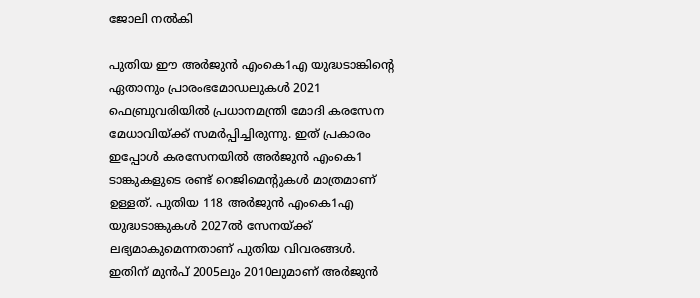ജോലി നല്‍കി

പുതിയ ഈ അര്‍ജുന്‍ എംകെ1എ യുദ്ധടാങ്കിന്റെ ഏതാനും പ്രാരംഭമോഡലുകള്‍ 2021 ഫെബ്രുവരിയില്‍ പ്രധാനമന്ത്രി മോദി കരസേന മേധാവിയ്‌ക്ക് സമര്‍പ്പിച്ചിരുന്നു. ഇത് പ്രകാരം ഇപ്പോള്‍ കരസേനയില്‍ അര്‍ജുന്‍ എംകെ1 ടാങ്കുകളുടെ രണ്ട് റെജിമെന്‍റുകള്‍ മാത്രമാണ് ഉള്ളത്. പുതിയ 118 അര്‍ജുന്‍ എംകെ1എ യുദ്ധടാങ്കുകള്‍ 2027ല്‍ സേനയ്‌ക്ക് ലഭ്യമാകുമെന്നതാണ് പുതിയ വിവരങ്ങള്‍. ഇതിന് മുന്‍പ് 2005ലും 2010ലുമാണ് അര്‍ജുന്‍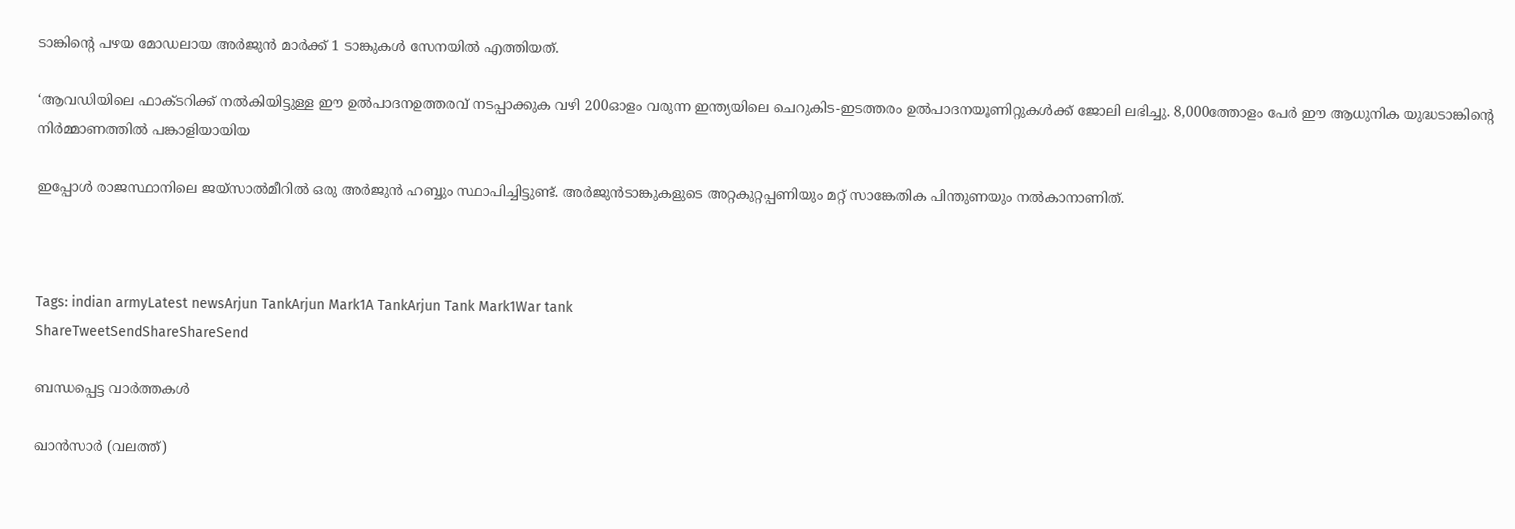ടാങ്കിന്റെ പഴയ മോഡലായ അര്‍ജുന്‍ മാര്‍ക്ക് 1 ടാങ്കുകള്‍ സേനയില്‍ എത്തിയത്.

‘ആവഡിയിലെ ഫാക്ടറിക്ക് നല്‍കിയിട്ടുള്ള ഈ ഉല്‍പാദനഉത്തരവ് നടപ്പാക്കുക വഴി 200ഓളം വരുന്ന ഇന്ത്യയിലെ ചെറുകിട-ഇടത്തരം ഉല്‍പാദനയൂണിറ്റുകള്‍ക്ക് ജോലി ലഭിച്ചു. 8,000ത്തോളം പേര്‍ ഈ ആധുനിക യുദ്ധടാങ്കിന്റെ നിര്‍മ്മാണത്തില്‍ പങ്കാളിയായിയ

ഇപ്പോള്‍ രാജസ്ഥാനിലെ ജയ്‌സാല്‍മീറില്‍ ഒരു അര്‍ജുന്‍ ഹബ്ബും സ്ഥാപിച്ചിട്ടുണ്ട്. അര്‍ജുന്‍ടാങ്കുകളുടെ അറ്റകുറ്റപ്പണിയും മറ്റ് സാങ്കേതിക പിന്തുണയും നല്‍കാനാണിത്.



Tags: indian armyLatest newsArjun TankArjun Mark1A TankArjun Tank Mark1War tank
ShareTweetSendShareShareSend

ബന്ധപ്പെട്ട വാര്‍ത്തകള്‍

ഖാന്‍സാര്‍ (വലത്ത്)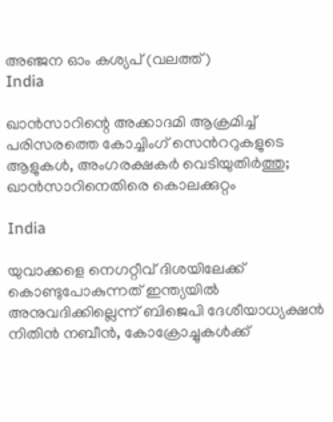അ‌‌ഞ്ജന ഓം കശ്യപ് (വലത്ത്)
India

ഖാന്‍സാറിന്റെ അക്കാദമി ആക്രമിച്ച് പരിസരത്തെ കോച്ചിംഗ് സെന്‍ററുകളുടെ ആളുകള്‍, അംഗരക്ഷകര്‍ വെടിയുതിര്‍ത്തു; ഖാന്‍സാറിനെതിരെ കൊലക്കുറ്റം

India

യുവാക്കളെ നെഗറ്റീവ് ദിശയിലേക്ക് കൊണ്ടുപോകുന്നത് ഇന്ത്യയില്‍ അനുവദിക്കില്ലെന്ന് ബിജെപി ദേശീയാധ്യക്ഷന്‍ നിതിന്‍ നബീന്‍, കോക്രോച്ചുകള്‍ക്ക്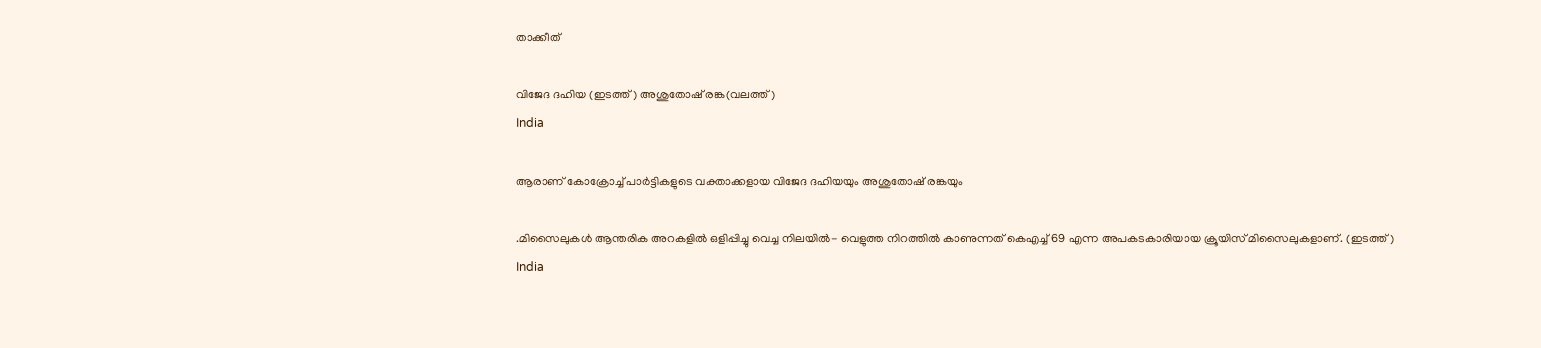താക്കീത്

വിജേദ ദഹിയ (ഇടത്ത്) അശുതോഷ് രങ്ക(വലത്ത്)
India

ആരാണ് കോക്രോച്ച് പാര്‍ട്ടികളുടെ വക്താക്കളായ വിജേദ ദഹിയയും അശുതോഷ് രങ്കയും

.മിസൈലുകള്‍ ആന്തരിക അറകളില്‍ ഒളിപ്പിച്ചു വെച്ച നിലയില്‍- വെളുത്ത നിറത്തില്‍ കാണുന്നത് കെഎച്ച് 69 എന്ന അപകടകാരിയായ ക്രൂയിസ് മിസൈലുകളാണ്. (ഇടത്ത്)
India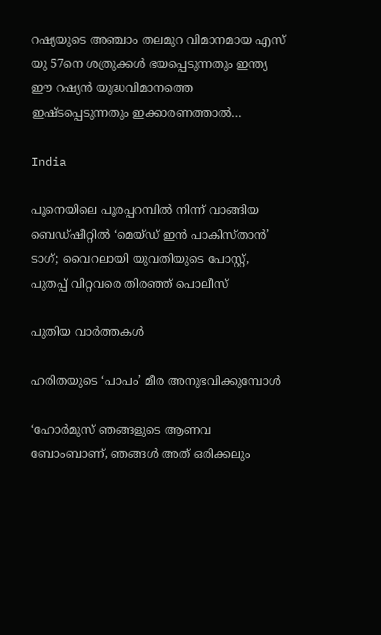റഷ്യയുടെ അഞ്ചാം തലമുറ വിമാനമായ എസ് യു 57നെ ശത്രുക്കള്‍ ഭയപ്പെടുന്നതും ഇന്ത്യ ഈ റഷ്യന്‍ യുദ്ധവിമാനത്തെ ഇഷ്ടപ്പെടുന്നതും ഇക്കാരണത്താല്‍…

India

പൂനെയിലെ പൂരപ്പറമ്പില്‍ നിന്ന് വാങ്ങിയ ബെഡ്ഷീറ്റില്‍ ‘മെയ്ഡ് ഇൻ പാകിസ്താൻ’ ടാഗ്; വൈറലായി യുവതിയുടെ പോസ്റ്റ്, പുതപ്പ് വിറ്റവരെ തിരഞ്ഞ് പൊലീസ്

പുതിയ വാര്‍ത്തകള്‍

ഹരിതയുടെ ‘പാപം’ മീര അനുഭവിക്കുമ്പോള്‍

‘ഹോർമുസ് ഞങ്ങളുടെ ആണവ ബോംബാണ്, ഞങ്ങൾ അത് ഒരിക്കലും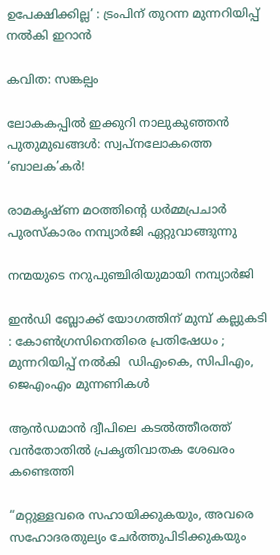ഉപേക്ഷിക്കില്ല’ : ട്രംപിന് തുറന്ന മുന്നറിയിപ്പ് നൽകി ഇറാൻ

കവിത: സങ്കല്പം

ലോകകപ്പില്‍ ഇക്കുറി നാലുകുഞ്ഞന്‍ പുതുമുഖങ്ങള്‍: സ്വപ്‌നലോകത്തെ ‘ബാലക’കര്‍!

രാമകൃഷ്ണ മഠത്തിന്റെ ധര്‍മ്മപ്രചാര്‍ പുരസ്‌കാരം നമ്പ്യാര്‍ജി ഏറ്റുവാങ്ങുന്നു

നന്മയുടെ നറുപുഞ്ചിരിയുമായി നമ്പ്യാര്‍ജി

ഇൻഡി ബ്ലോക്ക് യോഗത്തിന് മുമ്പ് കല്ലുകടി : കോൺഗ്രസിനെതിരെ പ്രതിഷേധം ; മുന്നറിയിപ്പ് നൽകി  ഡിഎംകെ, സിപിഎം, ജെഎംഎം മുന്നണികൾ

ആന്‍ഡമാന്‍ ദ്വീപിലെ കടല്‍ത്തീരത്ത് വന്‍തോതില്‍ പ്രകൃതിവാതക ശേഖരം കണ്ടെത്തി

“മറ്റുള്ളവരെ സഹായിക്കുകയും, അവരെ സഹോദരതുല്യം ചേര്‍ത്തുപിടിക്കുകയും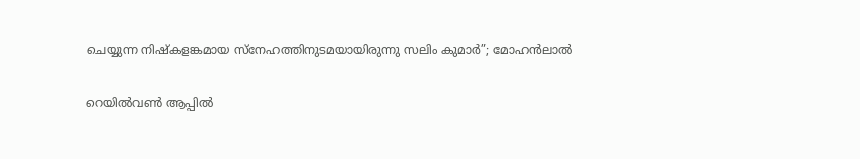ചെയ്യുന്ന നിഷ്കളങ്കമായ സ്നേഹത്തിനുടമയായിരുന്നു സലിം കുമാർ”; മോഹൻലാൽ

റെയില്‍വണ്‍ ആപ്പില്‍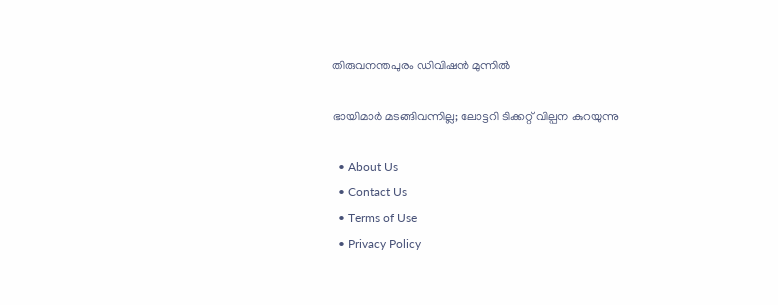തിരുവനന്തപുരം ഡിവിഷന്‍ മുന്നില്‍

ഭായിമാര്‍ മടങ്ങിവന്നില്ല; ലോട്ടറി ടിക്കറ്റ് വില്പന കുറയുന്നു

  • About Us
  • Contact Us
  • Terms of Use
  • Privacy Policy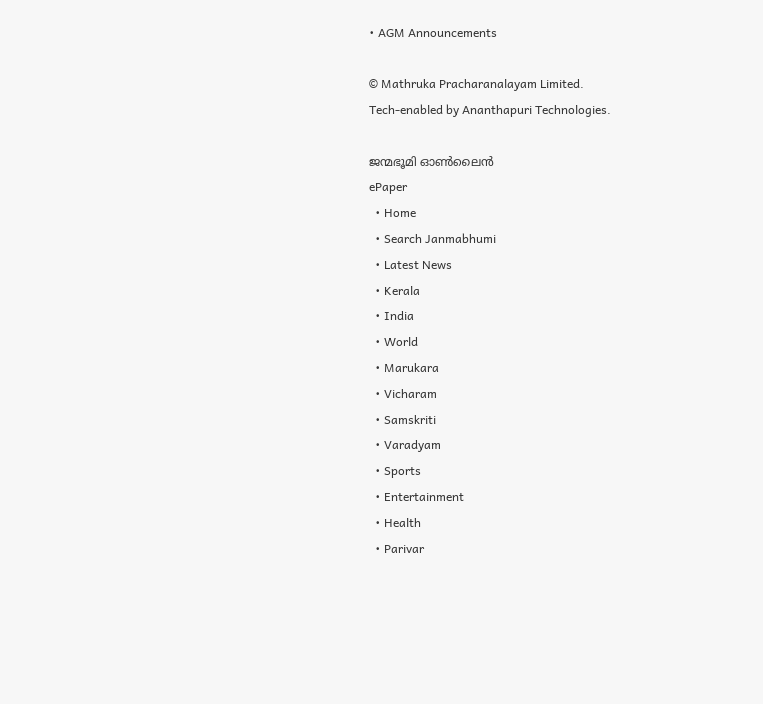• AGM Announcements

© Mathruka Pracharanalayam Limited.
Tech-enabled by Ananthapuri Technologies.

ജന്മഭൂമി ഓണ്‍ലൈന്‍
ePaper
  • Home
  • Search Janmabhumi
  • Latest News
  • Kerala
  • India
  • World
  • Marukara
  • Vicharam
  • Samskriti
  • Varadyam
  • Sports
  • Entertainment
  • Health
  • Parivar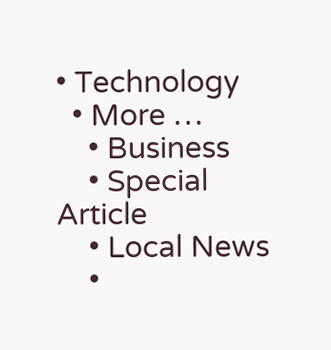• Technology
  • More …
    • Business
    • Special Article
    • Local News
    •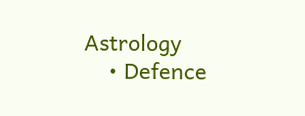Astrology
    • Defence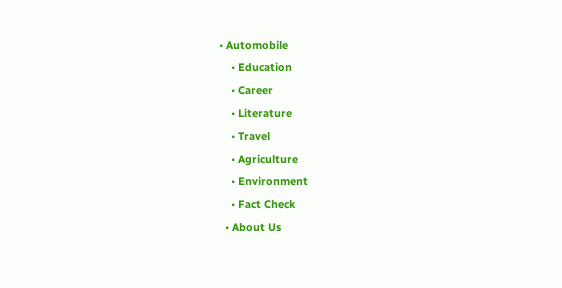• Automobile
    • Education
    • Career
    • Literature
    • Travel
    • Agriculture
    • Environment
    • Fact Check
  • About Us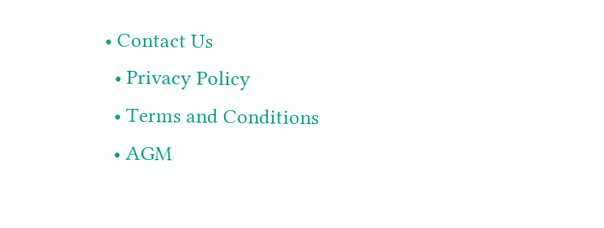• Contact Us
  • Privacy Policy
  • Terms and Conditions
  • AGM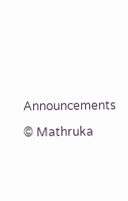Announcements

© Mathruka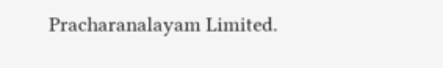Pracharanalayam Limited.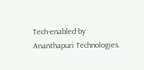Tech-enabled by Ananthapuri Technologies.